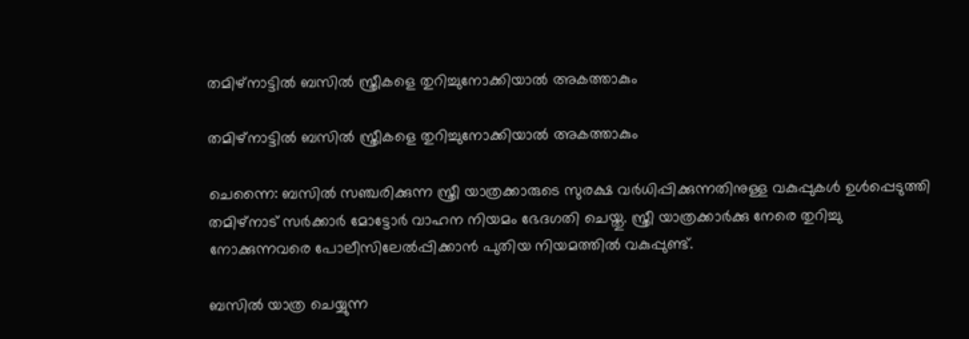തമിഴ്‌നാട്ടില്‍ ബസില്‍ സ്ത്രീകളെ തുറിച്ചുനോക്കിയാല്‍ അകത്താകും

തമിഴ്‌നാട്ടില്‍ ബസില്‍ സ്ത്രീകളെ തുറിച്ചുനോക്കിയാല്‍ അകത്താകും

ചെന്നൈ: ബസിൽ സഞ്ചരിക്കുന്ന സ്ത്രീ യാത്രക്കാരുടെ സുരക്ഷ വർധിപ്പിക്കുന്നതിനുള്ള വകുപ്പുകൾ ഉൾപ്പെടുത്തി തമിഴ്‌നാട് സർക്കാർ മോട്ടോർ വാഹന നിയമം ഭേദഗതി ചെയ്തു. സ്ത്രീ യാത്രക്കാർക്കു നേരെ തുറിച്ചു നോക്കുന്നവരെ പോലീസിലേൽപ്പിക്കാൻ പുതിയ നിയമത്തിൽ വകുപ്പുണ്ട്.

ബസിൽ യാത്ര ചെയ്യുന്ന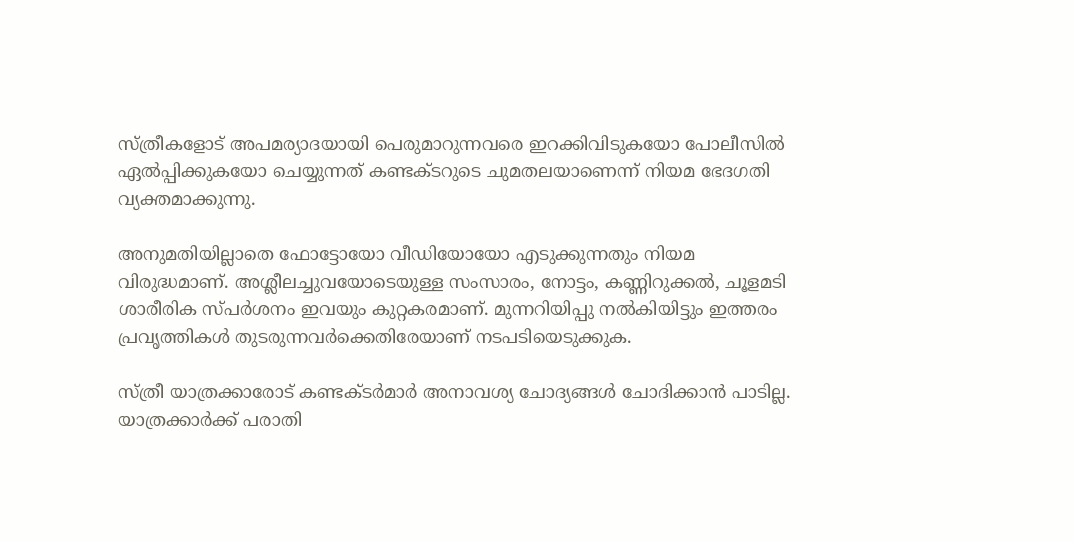സ്ത്രീകളോട് അപമര്യാദയായി പെരുമാറുന്നവരെ ഇറക്കിവിടുകയോ പോലീസിൽ ഏൽപ്പിക്കുകയോ ചെയ്യുന്നത് കണ്ടക്ടറുടെ ചുമതലയാണെന്ന് നിയമ ഭേദഗതി വ്യക്തമാക്കുന്നു.

അനുമതിയില്ലാതെ ഫോട്ടോയോ വീഡിയോയോ എടുക്കുന്നതും നിയമ വിരുദ്ധമാണ്. അശ്ലീലച്ചുവയോടെയുള്ള സംസാരം, നോട്ടം, കണ്ണിറുക്കൽ, ചൂളമടി ശാരീരിക സ്പർശനം ഇവയും കുറ്റകരമാണ്. മുന്നറിയിപ്പു നൽകിയിട്ടും ഇത്തരം പ്രവൃത്തികൾ തുടരുന്നവർക്കെതിരേയാണ് നടപടിയെടുക്കുക.

സ്ത്രീ യാത്രക്കാരോട് കണ്ടക്ടർമാർ അനാവശ്യ ചോദ്യങ്ങൾ ചോദിക്കാൻ പാടില്ല. യാത്രക്കാർക്ക് പരാതി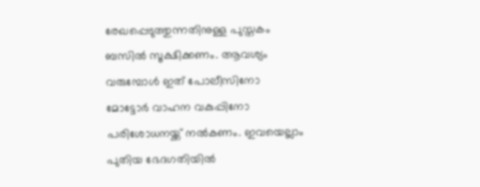രേഖപ്പെടുത്തുന്നതിനുള്ള പുസ്തകം ബസിൽ സൂക്ഷിക്കണം. ആവശ്യം വരുമ്പോൾ ഇത് പോലീസിനോ മോട്ടോർ വാഹന വകുപ്പിനോ പരിശോധനയ്ക്ക് നൽകണം. ഇവയെല്ലാം പുതിയ ഭേദഗതിയിൽ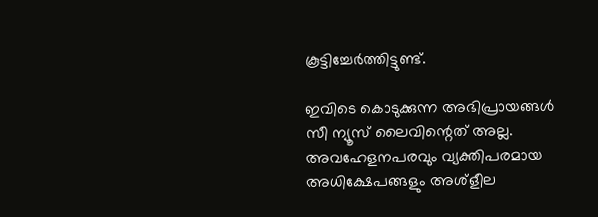കൂട്ടിച്ചേർത്തിട്ടുണ്ട്.

ഇവിടെ കൊടുക്കുന്ന അഭിപ്രായങ്ങള്‍ സീ ന്യൂസ് ലൈവിന്റെത് അല്ല. അവഹേളനപരവും വ്യക്തിപരമായ അധിക്ഷേപങ്ങളും അശ്‌ളീല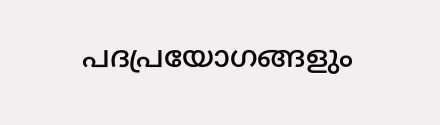പദപ്രയോഗങ്ങളും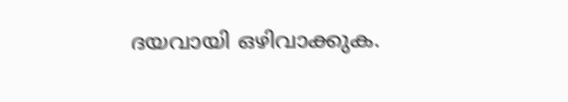ദയവായി ഒഴിവാക്കുക.